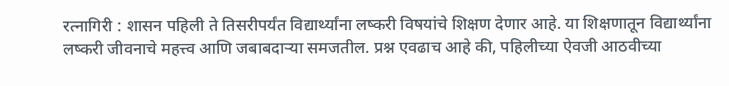रत्नागिरी : शासन पहिली ते तिसरीपर्यंत विद्यार्थ्यांना लष्करी विषयांचे शिक्षण देणार आहे. या शिक्षणातून विद्यार्थ्यांना लष्करी जीवनाचे महत्त्व आणि जबाबदाऱ्या समजतील. प्रश्न एवढाच आहे की, पहिलीच्या ऐवजी आठवीच्या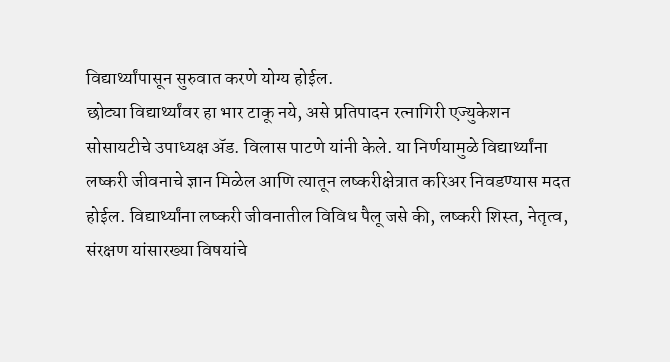विद्यार्थ्यांपासून सुरुवात करणे योग्य होईल.
छोट्या विद्यार्थ्यांवर हा भार टाकू नये, असे प्रतिपादन रत्नागिरी एज्युकेशन सोसायटीचे उपाध्यक्ष ॲड. विलास पाटणे यांनी केले. या निर्णयामुळे विद्यार्थ्यांना लष्करी जीवनाचे ज्ञान मिळेल आणि त्यातून लष्करीक्षेत्रात करिअर निवडण्यास मदत होईल. विद्यार्थ्यांना लष्करी जीवनातील विविध पैलू जसे की, लष्करी शिस्त, नेतृत्व, संरक्षण यांसारख्या विषयांचे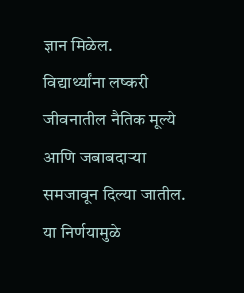ज्ञान मिळेल.
विद्यार्थ्यांना लष्करी जीवनातील नैतिक मूल्ये आणि जबाबदाऱ्या समजावून दिल्या जातील. या निर्णयामुळे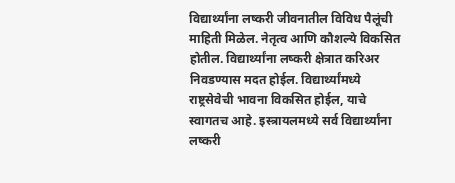विद्यार्थ्यांना लष्करी जीवनातील विविध पैलूंची माहिती मिळेल. नेतृत्व आणि कौशल्ये विकसित होतील. विद्यार्थ्यांना लष्करी क्षेत्रात करिअर निवडण्यास मदत होईल. विद्यार्थ्यांमध्ये राष्ट्रसेवेची भावना विकसित होईल, याचे स्वागतच आहे. इस्त्रायलमध्ये सर्व विद्यार्थ्यांना लष्करी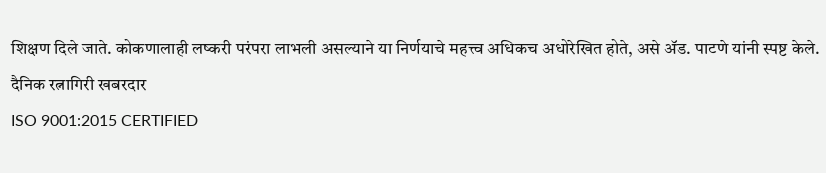शिक्षण दिले जाते. कोकणालाही लष्करी परंपरा लाभली असल्याने या निर्णयाचे महत्त्व अधिकच अधोरेखित होते, असे ॲड. पाटणे यांनी स्पष्ट केले.
दैनिक रत्नागिरी खबरदार
ISO 9001:2015 CERTIFIED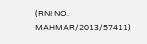(RNI NO. MAHMAR/2013/57411)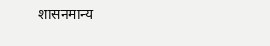शासनमान्य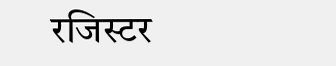रजिस्टर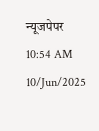न्यूजपेपर
10:54 AM 10/Jun/2025